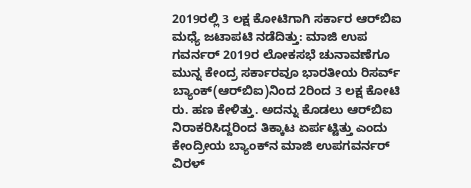2019ರಲ್ಲಿ 3 ಲಕ್ಷ ಕೋಟಿಗಾಗಿ ಸರ್ಕಾರ ಆರ್‌ಬಿಐ ಮಧ್ಯೆ ಜಟಾಪಟಿ ನಡೆದಿತ್ತು: ಮಾಜಿ ಉಪ ಗವರ್ನರ್ 2019ರ ಲೋಕಸಭೆ ಚುನಾವಣೆಗೂ ಮುನ್ನ ಕೇಂದ್ರ ಸರ್ಕಾರವೂ ಭಾರತೀಯ ರಿಸರ್ವ್‌ ಬ್ಯಾಂಕ್‌(ಆರ್‌ಬಿಐ)ನಿಂದ 2ರಿಂದ 3 ಲಕ್ಷ ಕೋಟಿ ರು. ಹಣ ಕೇಳಿತ್ತು. ಅದನ್ನು ಕೊಡಲು ಆರ್‌ಬಿಐ ನಿರಾಕರಿಸಿದ್ದರಿಂದ ತಿಕ್ಕಾಟ ಏರ್ಪಟ್ಟಿತ್ತು ಎಂದು ಕೇಂದ್ರೀಯ ಬ್ಯಾಂಕ್‌ನ ಮಾಜಿ ಉಪಗವರ್ನರ್‌ ವಿರಳ್‌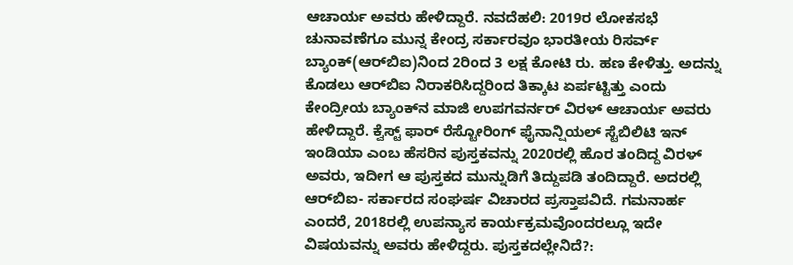ಆಚಾರ್ಯ ಅವರು ಹೇಳಿದ್ದಾರೆ. ನವದೆಹಲಿ: 2019ರ ಲೋಕಸಭೆ ಚುನಾವಣೆಗೂ ಮುನ್ನ ಕೇಂದ್ರ ಸರ್ಕಾರವೂ ಭಾರತೀಯ ರಿಸರ್ವ್‌ ಬ್ಯಾಂಕ್‌(ಆರ್‌ಬಿಐ)ನಿಂದ 2ರಿಂದ 3 ಲಕ್ಷ ಕೋಟಿ ರು. ಹಣ ಕೇಳಿತ್ತು. ಅದನ್ನು ಕೊಡಲು ಆರ್‌ಬಿಐ ನಿರಾಕರಿಸಿದ್ದರಿಂದ ತಿಕ್ಕಾಟ ಏರ್ಪಟ್ಟಿತ್ತು ಎಂದು ಕೇಂದ್ರೀಯ ಬ್ಯಾಂಕ್‌ನ ಮಾಜಿ ಉಪಗವರ್ನರ್‌ ವಿರಳ್‌ ಆಚಾರ್ಯ ಅವರು ಹೇಳಿದ್ದಾರೆ. ಕ್ವೆಸ್ಟ್‌ ಫಾರ್‌ ರೆಸ್ಟೋರಿಂಗ್‌ ಫೈನಾನ್ಷಿಯಲ್‌ ಸ್ಟೆಬಿಲಿಟಿ ಇನ್‌ ಇಂಡಿಯಾ ಎಂಬ ಹೆಸರಿನ ಪುಸ್ತಕವನ್ನು 2020ರಲ್ಲಿ ಹೊರ ತಂದಿದ್ದ ವಿರಳ್‌ ಅವರು, ಇದೀಗ ಆ ಪುಸ್ತಕದ ಮುನ್ನುಡಿಗೆ ತಿದ್ದುಪಡಿ ತಂದಿದ್ದಾರೆ. ಅದರಲ್ಲಿ ಆರ್‌ಬಿಐ- ಸರ್ಕಾರದ ಸಂಘರ್ಷ ವಿಚಾರದ ಪ್ರಸ್ತಾಪವಿದೆ. ಗಮನಾರ್ಹ ಎಂದರೆ, 2018ರಲ್ಲಿ ಉಪನ್ಯಾಸ ಕಾರ್ಯಕ್ರಮವೊಂದರಲ್ಲೂ ಇದೇ ವಿಷಯವನ್ನು ಅವರು ಹೇಳಿದ್ದರು. ಪುಸ್ತಕದಲ್ಲೇನಿದೆ?: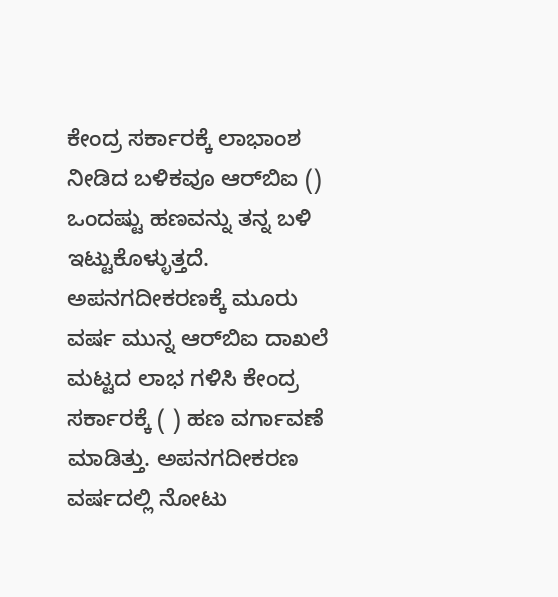ಕೇಂದ್ರ ಸರ್ಕಾರಕ್ಕೆ ಲಾಭಾಂಶ ನೀಡಿದ ಬಳಿಕವೂ ಆರ್‌ಬಿಐ () ಒಂದಷ್ಟು ಹಣವನ್ನು ತನ್ನ ಬಳಿ ಇಟ್ಟುಕೊಳ್ಳುತ್ತದೆ. ಅಪನಗದೀಕರಣಕ್ಕೆ ಮೂರು ವರ್ಷ ಮುನ್ನ ಆರ್‌ಬಿಐ ದಾಖಲೆ ಮಟ್ಟದ ಲಾಭ ಗಳಿಸಿ ಕೇಂದ್ರ ಸರ್ಕಾರಕ್ಕೆ ( ) ಹಣ ವರ್ಗಾವಣೆ ಮಾಡಿತ್ತು. ಅಪನಗದೀಕರಣ ವರ್ಷದಲ್ಲಿ ನೋಟು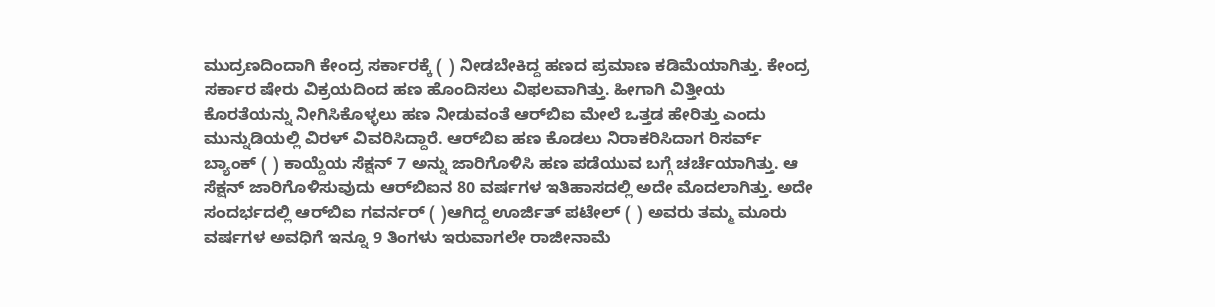ಮುದ್ರಣದಿಂದಾಗಿ ಕೇಂದ್ರ ಸರ್ಕಾರಕ್ಕೆ ( ) ನೀಡಬೇಕಿದ್ದ ಹಣದ ಪ್ರಮಾಣ ಕಡಿಮೆಯಾಗಿತ್ತು. ಕೇಂದ್ರ ಸರ್ಕಾರ ಷೇರು ವಿಕ್ರಯದಿಂದ ಹಣ ಹೊಂದಿಸಲು ವಿಫಲವಾಗಿತ್ತು. ಹೀಗಾಗಿ ವಿತ್ತೀಯ ಕೊರತೆಯನ್ನು ನೀಗಿಸಿಕೊಳ್ಳಲು ಹಣ ನೀಡುವಂತೆ ಆರ್‌ಬಿಐ ಮೇಲೆ ಒತ್ತಡ ಹೇರಿತ್ತು ಎಂದು ಮುನ್ನುಡಿಯಲ್ಲಿ ವಿರಳ್‌ ವಿವರಿಸಿದ್ದಾರೆ. ಆರ್‌ಬಿಐ ಹಣ ಕೊಡಲು ನಿರಾಕರಿಸಿದಾಗ ರಿಸರ್ವ್ ಬ್ಯಾಂಕ್‌ ( ) ಕಾಯ್ದೆಯ ಸೆಕ್ಷನ್‌ 7 ಅನ್ನು ಜಾರಿಗೊಳಿಸಿ ಹಣ ಪಡೆಯುವ ಬಗ್ಗೆ ಚರ್ಚೆಯಾಗಿತ್ತು. ಆ ಸೆಕ್ಷನ್‌ ಜಾರಿಗೊಳಿಸುವುದು ಆರ್‌ಬಿಐನ 80 ವರ್ಷಗಳ ಇತಿಹಾಸದಲ್ಲಿ ಅದೇ ಮೊದಲಾಗಿತ್ತು. ಅದೇ ಸಂದರ್ಭದಲ್ಲಿ ಆರ್‌ಬಿಐ ಗವರ್ನರ್‌ ( )ಆಗಿದ್ದ ಊರ್ಜಿತ್‌ ಪಟೇಲ್‌ ( ) ಅವರು ತಮ್ಮ ಮೂರು ವರ್ಷಗಳ ಅವಧಿಗೆ ಇನ್ನೂ 9 ತಿಂಗಳು ಇರುವಾಗಲೇ ರಾಜೀನಾಮೆ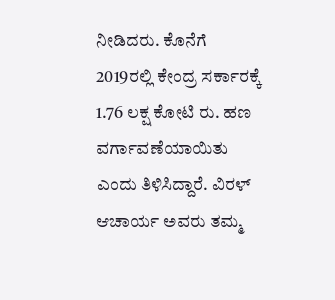ನೀಡಿದರು. ಕೊನೆಗೆ 2019ರಲ್ಲಿ ಕೇಂದ್ರ ಸರ್ಕಾರಕ್ಕೆ 1.76 ಲಕ್ಷ ಕೋಟಿ ರು. ಹಣ ವರ್ಗಾವಣೆಯಾಯಿತು ಎಂದು ತಿಳಿಸಿದ್ದಾರೆ. ವಿರಳ್‌ ಆಚಾರ್ಯ ಅವರು ತಮ್ಮ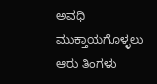ಅವಧಿ ಮುಕ್ತಾಯಗೊಳ್ಳಲು ಆರು ತಿಂಗಳು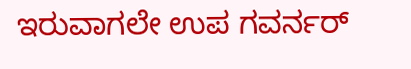ಇರುವಾಗಲೇ ಉಪ ಗವರ್ನರ್‌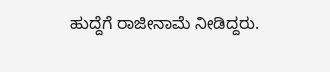ಹುದ್ದೆಗೆ ರಾಜೀನಾಮೆ ನೀಡಿದ್ದರು.